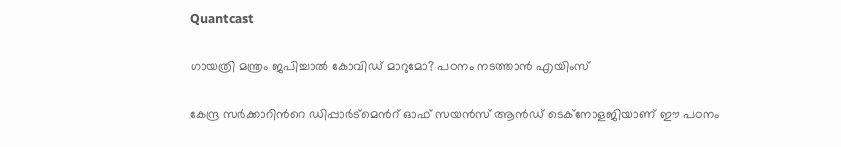Quantcast

ഗായത്രി മന്ത്രം ജപിച്ചാൽ കോവിഡ് മാറുമോ? പഠനം നടത്താന്‍ എയിംസ്

കേന്ദ്ര സർക്കാറിന്‍റെ ഡിപ്പാർട്‌മെന്‍റ് ഓഫ് സയൻസ് ആന്‍ഡ് ടെക്‌നോളജിയാണ് ഈ പഠനം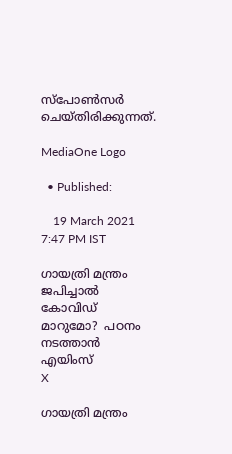സ്‌പോൺസർ ചെയ്തിരിക്കുന്നത്.

MediaOne Logo

  • Published:

    19 March 2021 7:47 PM IST

ഗായത്രി മന്ത്രം ജപിച്ചാൽ കോവിഡ് മാറുമോ?  പഠനം നടത്താന്‍ എയിംസ്
X

ഗായത്രി മന്ത്രം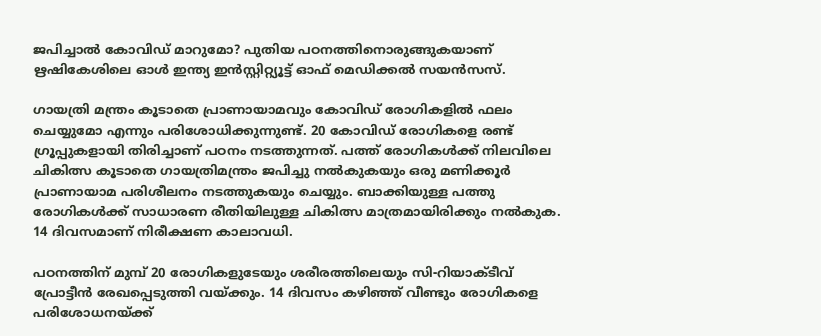ജപിച്ചാൽ കോവിഡ് മാറുമോ? പുതിയ പഠനത്തിനൊരുങ്ങുകയാണ് ഋഷികേശിലെ ഓൾ ഇന്ത്യ ഇൻസ്റ്റിറ്റ്യൂട്ട് ഓഫ് മെഡിക്കൽ സയൻസസ്.

ഗായത്രി മന്ത്രം കൂടാതെ പ്രാണായാമവും കോവിഡ് രോഗികളിൽ ഫലം ചെയ്യുമോ എന്നും പരിശോധിക്കുന്നുണ്ട്. 20 കോവിഡ് രോഗികളെ രണ്ട് ഗ്രൂപ്പുകളായി തിരിച്ചാണ് പഠനം നടത്തുന്നത്. പത്ത് രോഗികൾക്ക് നിലവിലെ ചികിത്സ കൂടാതെ ഗായത്രിമന്ത്രം ജപിച്ചു നൽകുകയും ഒരു മണിക്കൂർ പ്രാണായാമ പരിശീലനം നടത്തുകയും ചെയ്യും. ബാക്കിയുള്ള പത്തു രോഗികൾക്ക് സാധാരണ രീതിയിലുള്ള ചികിത്സ മാത്രമായിരിക്കും നൽകുക. 14 ദിവസമാണ് നിരീക്ഷണ കാലാവധി.

പഠനത്തിന് മുമ്പ് 20 രോഗികളുടേയും ശരീരത്തിലെയും സി-റിയാക്ടീവ് പ്രോട്ടീൻ രേഖപ്പെടുത്തി വയ്ക്കും. 14 ദിവസം കഴിഞ്ഞ് വീണ്ടും രോഗികളെ പരിശോധനയ്ക്ക്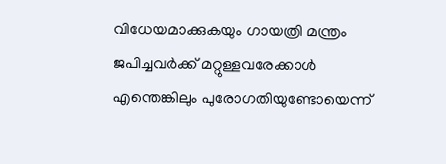വിധേയമാക്കുകയും ഗായത്രി മന്ത്രം ജപിച്ചവർക്ക് മറ്റുള്ളവരേക്കാൾ എന്തെങ്കിലും പുരോഗതിയുണ്ടോയെന്ന്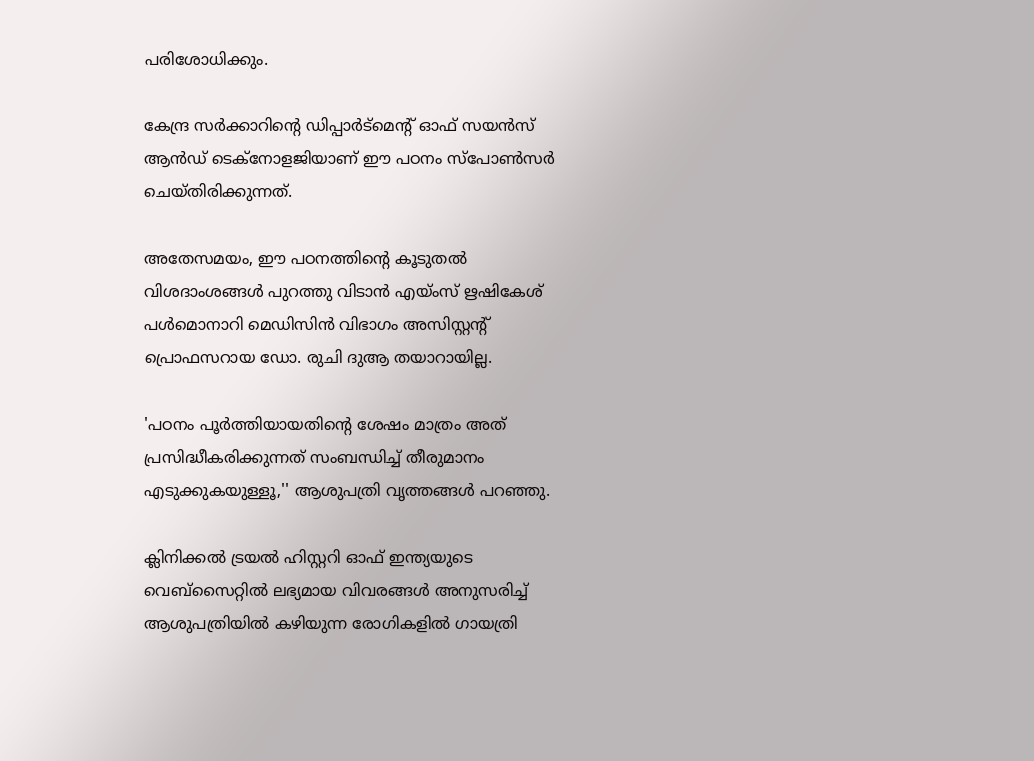പരിശോധിക്കും.

കേന്ദ്ര സർക്കാറിന്‍റെ ഡിപ്പാർട്‌മെന്‍റ് ഓഫ് സയൻസ് ആന്‍ഡ് ടെക്‌നോളജിയാണ് ഈ പഠനം സ്‌പോൺസർ ചെയ്തിരിക്കുന്നത്.

അതേസമയം, ഈ പഠനത്തിന്റെ കൂടുതൽ വിശദാംശങ്ങൾ പുറത്തു വിടാൻ എയ്ംസ് ഋഷികേശ് പൾമൊനാറി മെഡിസിൻ വിഭാഗം അസിസ്റ്റന്‍റ് പ്രൊഫസറായ ഡോ. രുചി ദുആ തയാറായില്ല.

'പഠനം പൂർത്തിയായതിന്‍റെ ശേഷം മാത്രം അത് പ്രസിദ്ധീകരിക്കുന്നത് സംബന്ധിച്ച് തീരുമാനം എടുക്കുകയുള്ളൂ,'' ആശുപത്രി വൃത്തങ്ങൾ പറഞ്ഞു.

ക്ലിനിക്കൽ ട്രയൽ ഹിസ്റ്ററി ഓഫ് ഇന്ത്യയുടെ വെബ്‌സൈറ്റിൽ ലഭ്യമായ വിവരങ്ങൾ അനുസരിച്ച് ആശുപത്രിയിൽ കഴിയുന്ന രോഗികളിൽ ഗായത്രി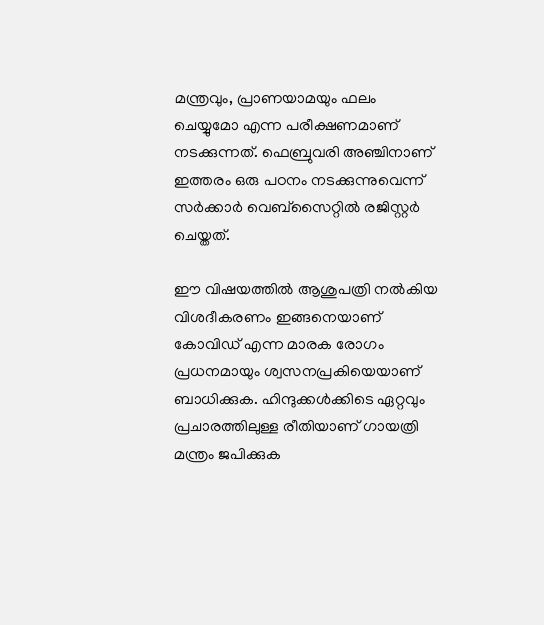മന്ത്രവും, പ്രാണയാമയും ഫലം ചെയ്യുമോ എന്ന പരീക്ഷണമാണ് നടക്കുന്നത്. ഫെബ്രുവരി അഞ്ചിനാണ് ഇത്തരം ഒരു പഠനം നടക്കുന്നുവെന്ന് സർക്കാർ വെബ്‌സൈറ്റിൽ രജിസ്റ്റർ ചെയ്തത്.

ഈ വിഷയത്തിൽ ആശുപത്രി നൽകിയ വിശദീകരണം ഇങ്ങനെയാണ് കോവിഡ് എന്ന മാരക രോഗം പ്രധനമായും ശ്വസനപ്രകിയെയാണ് ബാധിക്കുക. ഹിന്ദുക്കൾക്കിടെ ഏറ്റവും പ്രചാരത്തിലുള്ള രീതിയാണ് ഗായത്രി മന്ത്രം ജപിക്കുക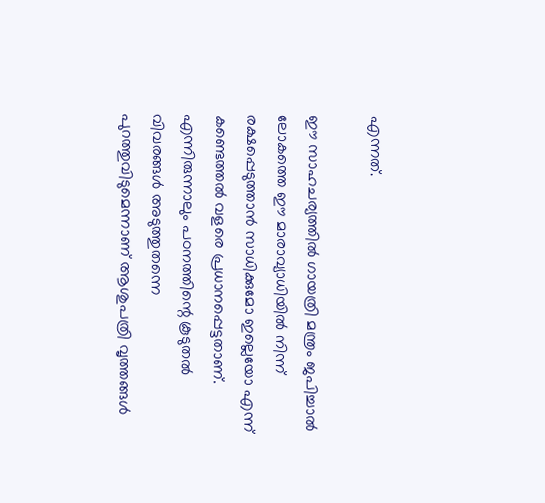എന്നത്.

ഈ സാഹചര്യത്തിൽ ഗായത്രി മന്ത്രം ജപിച്ചാൽ ലോകത്തെ ഈ മാരാവ്യാധിയിൽ നിന്ന് രക്ഷപ്പെടുത്താൻ സാധിക്കുമോ ഇല്ലെയോ എന്ന് കണ്ടെത്തൽ വളരെ പ്രധാനപ്പെട്ടതാണ്. എന്നിരുന്നാലും പഠനത്തിന്റെ കൂടുതൽ വിവരങ്ങൾ അടുത്തുതന്നെ പുറത്തുവിടുമെന്നാണ് ആശുപത്രി വൃത്തങ്ങൾ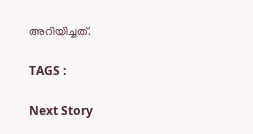അറിയിച്ചത്.

TAGS :

Next Story